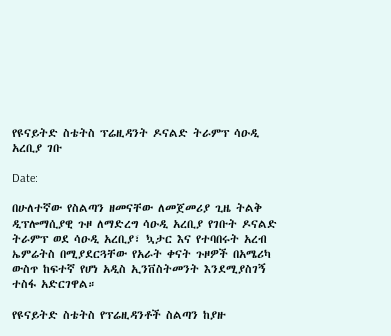የዩናይትድ ስቴትስ ፕሬዚዳንት ዶናልድ ትራምፕ ሳዑዲ አረቢያ ገቡ

Date:

በሁለተኛው የስልጣን ዘመናቸው ለመጀመሪያ ጊዜ ትልቅ ዲፕሎማሲያዊ ጉዞ ለማድረግ ሳዑዲ አረቢያ የገቡት ዶናልድ ትራምፕ ወደ ሳዑዲ አረቢያ፣ ኳታር እና የተባበሩት አረብ ኤምሬትስ በሚያደርጓቸው የአራት ቀናት ጉዞዎች በአሜሪካ ውስጥ ከፍተኛ የሆነ አዲስ ኢንቨስትመንት እንደሚያስገኝ ተስፋ አድርገዋል።

የዩናይትድ ስቴትስ የፕሬዚዳንቶች ስልጣን ከያዙ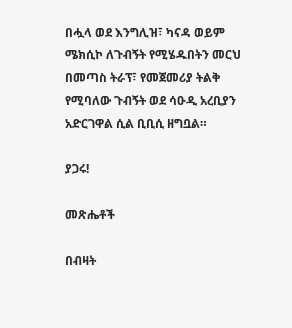በሗላ ወደ እንግሊዝ፣ ካናዳ ወይም ሜክሲኮ ለጉብኝት የሚሄዱበትን መርህ በመጣስ ትራፕ፣ የመጀመሪያ ትልቅ የሚባለው ጉብኝት ወደ ሳዑዲ አረቢያን አድርገዋል ሲል ቢቢሲ ዘግቧል።

ያጋሩ!

መጽሔቶች

በብዛት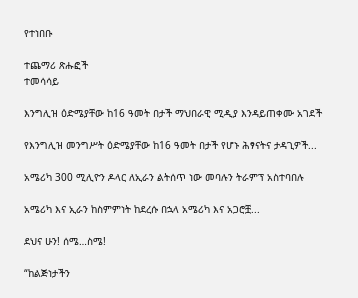የተነበቡ

ተጨማሪ ጽሑፎች
ተመሳሳይ

እንግሊዝ ዕድሜያቸው ከ16 ዓመት በታች ማህበራዊ ሚዲያ እንዳይጠቀሙ አገደች

የእንግሊዝ መንግሥት ዕድሜያቸው ከ16 ዓመት በታች የሆኑ ሕፃናትና ታዳጊዎች...

አሜሪካ 300 ሚሊዮን ዶላር ለኢራን ልትሰጥ ነው መባሉን ትራምፕ አስተባበሉ

አሜሪካ እና ኢራን ከስምምነት ከደረሱ በኋላ አሜሪካ እና አጋሮቿ...

ደህና ሁን! ሰሜ…ስሜ!

“ከልጅነታችን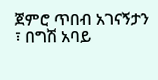ጀምሮ ጥበብ አገናኝታን ፣ በግሽ አባይ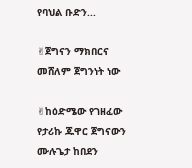የባህል ቡድን...

✌ጀግናን ማክበርና መሸለም ጀግንነት ነው

✌ከዕድሜው የገዘፈው የታሪኩ ጁዋር ጀግናውን ሙሉጌታ ከበደን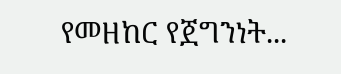የመዘከር የጀግንነት...